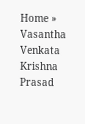Home » Vasantha Venkata Krishna Prasad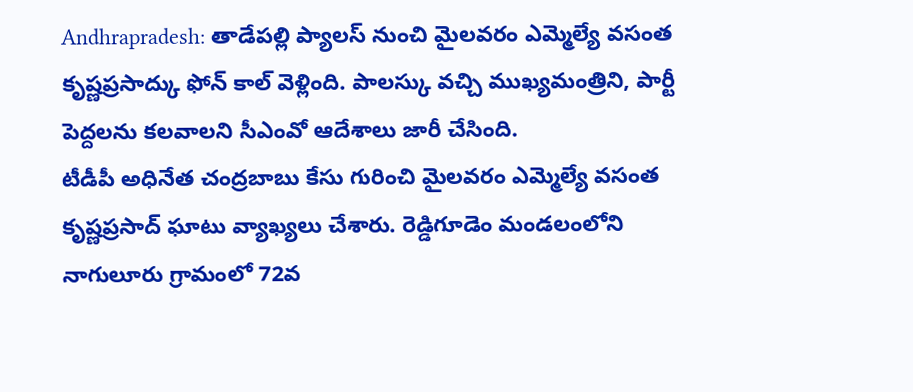Andhrapradesh: తాడేపల్లి ప్యాలస్ నుంచి మైలవరం ఎమ్మెల్యే వసంత కృష్ణప్రసాద్కు ఫోన్ కాల్ వెళ్లింది. పాలస్కు వచ్చి ముఖ్యమంత్రిని, పార్టీ పెద్దలను కలవాలని సీఎంవో ఆదేశాలు జారీ చేసింది.
టీడీపీ అధినేత చంద్రబాబు కేసు గురించి మైలవరం ఎమ్మెల్యే వసంత కృష్ణప్రసాద్ ఘాటు వ్యాఖ్యలు చేశారు. రెడ్డిగూడెం మండలంలోని నాగులూరు గ్రామంలో 72వ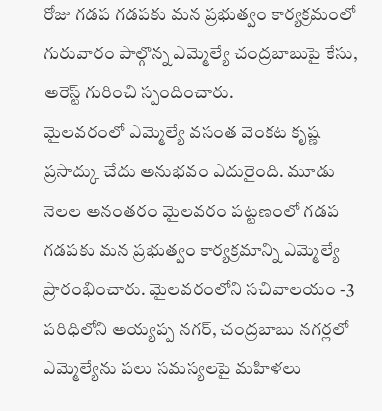రోజు గడప గడపకు మన ప్రభుత్వం కార్యక్రమంలో గురువారం పాల్గొన్న ఎమ్మెల్యే చంద్రబాబుపై కేసు, అరెస్ట్ గురించి స్పందించారు.
మైలవరంలో ఎమ్మెల్యే వసంత వెంకట కృష్ణ ప్రసాద్కు చేదు అనుభవం ఎదురైంది. మూడు నెలల అనంతరం మైలవరం పట్టణంలో గడప గడపకు మన ప్రభుత్వం కార్యక్రమాన్ని ఎమ్మెల్యే ప్రారంభించారు. మైలవరంలోని సచివాలయం -3 పరిధిలోని అయ్యప్ప నగర్, చంద్రబాబు నగర్లలో ఎమ్మెల్యేను పలు సమస్యలపై మహిళలు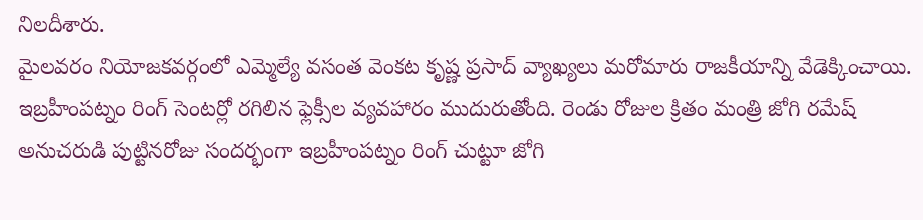నిలదీశారు.
మైలవరం నియోజకవర్గంలో ఎమ్మెల్యే వసంత వెంకట కృష్ణ ప్రసాద్ వ్యాఖ్యలు మరోమారు రాజకీయాన్ని వేడెక్కించాయి.
ఇబ్రహీంపట్నం రింగ్ సెంటర్లో రగిలిన ఫ్లెక్సీల వ్యవహారం ముదురుతోంది. రెండు రోజుల క్రితం మంత్రి జోగి రమేష్ అనుచరుడి పుట్టినరోజు సందర్భంగా ఇబ్రహీంపట్నం రింగ్ చుట్టూ జోగి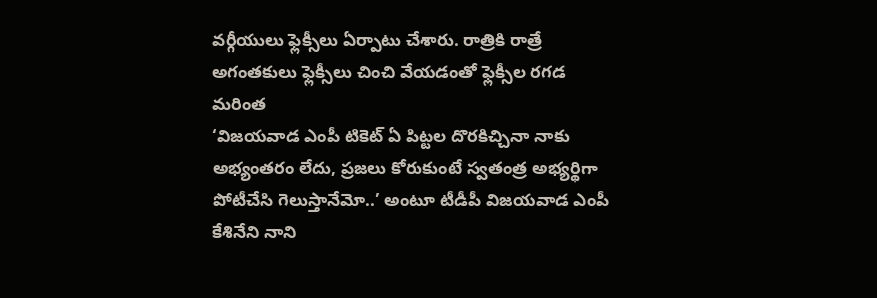వర్గీయులు ఫ్లెక్సీలు ఏర్పాటు చేశారు. రాత్రికి రాత్రే అగంతకులు ఫ్లెక్సీలు చించి వేయడంతో ఫ్లెక్సీల రగడ మరింత
‘విజయవాడ ఎంపీ టికెట్ ఏ పిట్టల దొరకిచ్చినా నాకు అభ్యంతరం లేదు, ప్రజలు కోరుకుంటే స్వతంత్ర అభ్యర్థిగా పోటీచేసి గెలుస్తానేమో..’ అంటూ టీడీపీ విజయవాడ ఎంపీ కేశినేని నాని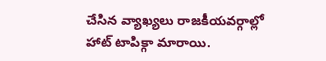చేసిన వ్యాఖ్యలు రాజకీయవర్గాల్లో హాట్ టాపిక్గా మారాయి.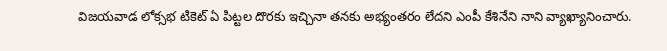విజయవాడ లోక్సభ టికెట్ ఏ పిట్టల దొరకు ఇచ్చినా తనకు అభ్యంతరం లేదని ఎంపీ కేశినేని నాని వ్యాఖ్యానించారు.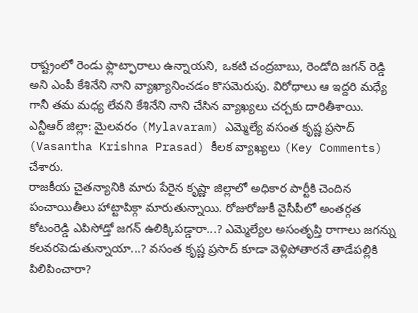రాష్ట్రంలో రెండు ఫ్లాట్ఫారాలు ఉన్నాయని, ఒకటి చంద్రబాబు, రెండోది జగన్ రెడ్డి అని ఎంపీ కేశినేని నాని వ్యాఖ్యానించడం కొసమెరుపు. విరోధాలు ఆ ఇద్దరి మధ్యే గానీ తమ మధ్య లేవని కేశినేని నాని చేసిన వ్యాఖ్యలు చర్చకు దారితీశాయి.
ఎన్టీఆర్ జిల్లా: మైలవరం (Mylavaram) ఎమ్మెల్యే వసంత కృష్ణ ప్రసాద్ (Vasantha Krishna Prasad) కీలక వ్యాఖ్యలు (Key Comments) చేశారు.
రాజకీయ చైతన్యానికి మారు పేరైన కృష్ణా జిల్లాలో అధికార పార్టీకి చెందిన పంచాయితీలు హాట్టాపిక్గా మారుతున్నాయి. రోజురోజుకీ వైసీపీలో అంతర్గత
కోటంరెడ్డి ఎపిసోడ్తో జగన్ ఉలిక్కిపడ్డారా...? ఎమ్మెల్యేల అసంతృప్తి రాగాలు జగన్ను కలవరపెడుతున్నాయా...? వసంత కృష్ణ ప్రసాద్ కూడా వెళ్లిపోతారనే తాడేపల్లికి పిలిపించారా?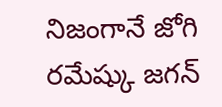నిజంగానే జోగి రమేష్కు జగన్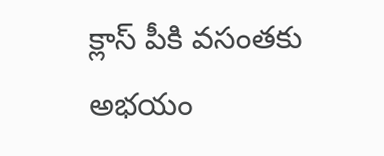క్లాస్ పీకి వసంతకు అభయం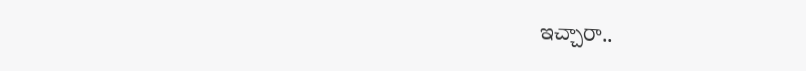ఇచ్చారా..